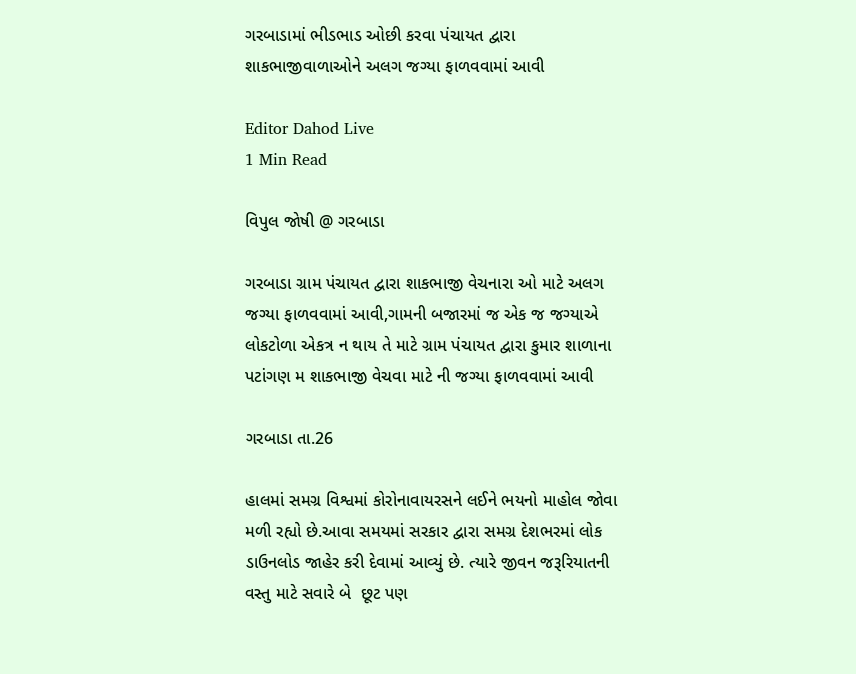ગરબાડામાં ભીડભાડ ઓછી કરવા પંચાયત દ્વારા શાકભાજીવાળાઓને અલગ જગ્યા ફાળવવામાં આવી

Editor Dahod Live
1 Min Read

વિપુલ જોષી @ ગરબાડા

ગરબાડા ગ્રામ પંચાયત દ્વારા શાકભાજી વેચનારા ઓ માટે અલગ જગ્યા ફાળવવામાં આવી,ગામની બજારમાં જ એક જ જગ્યાએ લોકટોળા એકત્ર ન થાય તે માટે ગ્રામ પંચાયત દ્વારા કુમાર શાળાના પટાંગણ મ શાકભાજી વેચવા માટે ની જગ્યા ફાળવવામાં આવી

ગરબાડા તા.26

હાલમાં સમગ્ર વિશ્વમાં કોરોનાવાયરસને લઈને ભયનો માહોલ જોવા મળી રહ્યો છે.આવા સમયમાં સરકાર દ્વારા સમગ્ર દેશભરમાં લોક ડાઉનલોડ જાહેર કરી દેવામાં આવ્યું છે. ત્યારે જીવન જરૂરિયાતની વસ્તુ માટે સવારે બે  છૂટ પણ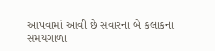આપવામાં આવી છે સવારના બે કલાકના સમયગાળા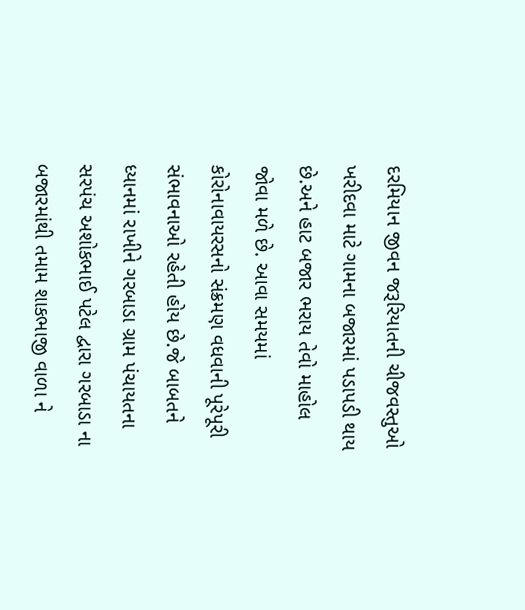દરમિયાન જીવન જરૂરિયાતની ચીજવસ્તુઓ ખરીદવા માટે ગામના બજારમાં પડાપડી થાય છે.અને હાટ બજાર ભરાય તેવો માહોલ જોવા મળે છે. આવા સમયમાં કોરોનાવાયરસનો સંક્રમણ વધવાની પૂરેપૂરી સંભાવનાઓ રહેતી હોય છે.જે બાબતને ધ્યાનમાં રાખીને ગરબાડા ગ્રામ પંચાયતના સરપંચ અશોકભાઈ પટેલ દ્વારા ગરબાડા ના બજારમાંથી તમામ શાકભાજી વાળા ને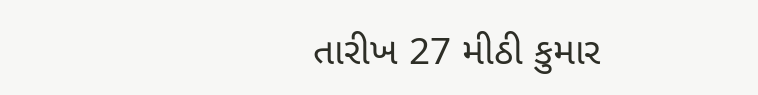તારીખ 27 મીઠી કુમાર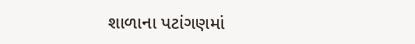શાળાના પટાંગણમાં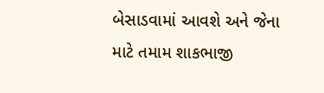બેસાડવામાં આવશે અને જેના માટે તમામ શાકભાજી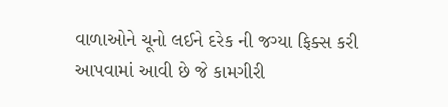વાળાઓને ચૂનો લઈને દરેક ની જગ્યા ફિક્સ કરી આપવામાં આવી છે જે કામગીરી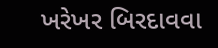ખરેખર બિરદાવવા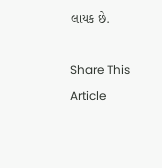લાયક છે.

Share This Article